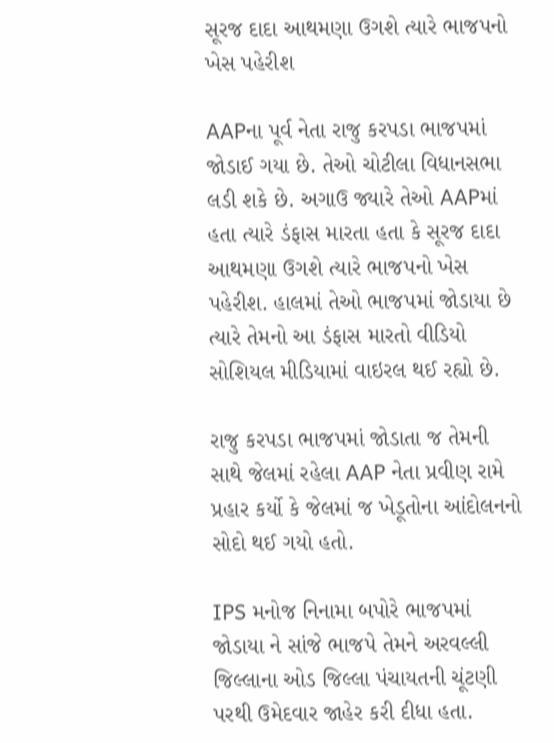સૂરજ દાદા આથમણા ઉગશે ત્યારે ભાજપનો ખેસ પહેરીશ

AAPના પૂર્વ નેતા રાજુ કરપડા ભાજપમાં જોડાઈ ગયા છે. તેઓ ચોટીલા વિધાનસભા લડી શકે છે. અગાઉ જ્યારે તેઓ AAPમાં હતા ત્યારે ડંફાસ મારતા હતા કે સૂરજ દાદા આથમણા ઉગશે ત્યારે ભાજપનો ખેસ પહેરીશ. હાલમાં તેઓ ભાજપમાં જોડાયા છે ત્યારે તેમનો આ ડંફાસ મારતો વીડિયો સોશિયલ મીડિયામાં વાઇરલ થઈ રહ્યો છે.

રાજુ કરપડા ભાજપમાં જોડાતા જ તેમની સાથે જેલમાં રહેલા AAP નેતા પ્રવીણ રામે પ્રહાર કર્યો કે જેલમાં જ ખેડૂતોના આંદોલનનો સોદો થઈ ગયો હતો.

IPS મનોજ નિનામા બપોરે ભાજપમાં જોડાયા ને સાંજે ભાજપે તેમને અરવલ્લી જિલ્લાના ઓડ જિલ્લા પંચાયતની ચૂંટણી પરથી ઉમેદવાર જાહેર કરી દીધા હતા.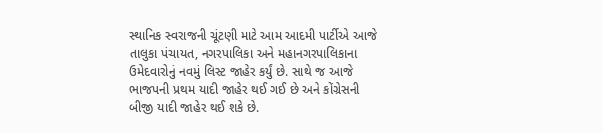સ્થાનિક સ્વરાજની ચૂંટણી માટે આમ આદમી પાર્ટીએ આજે તાલુકા પંચાયત, નગરપાલિકા અને મહાનગરપાલિકાના ઉમેદવારોનું નવમું લિસ્ટ જાહેર કર્યું છે. સાથે જ આજે ભાજપની પ્રથમ યાદી જાહેર થઈ ગઈ છે અને કોંગ્રેસની બીજી યાદી જાહેર થઈ શકે છે.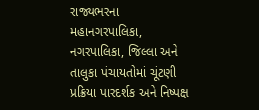રાજ્યભરના મહાનગરપાલિકા, નગરપાલિકા, જિલ્લા અને તાલુકા પંચાયતોમાં ચૂંટણી પ્રક્રિયા પારદર્શક અને નિષ્પક્ષ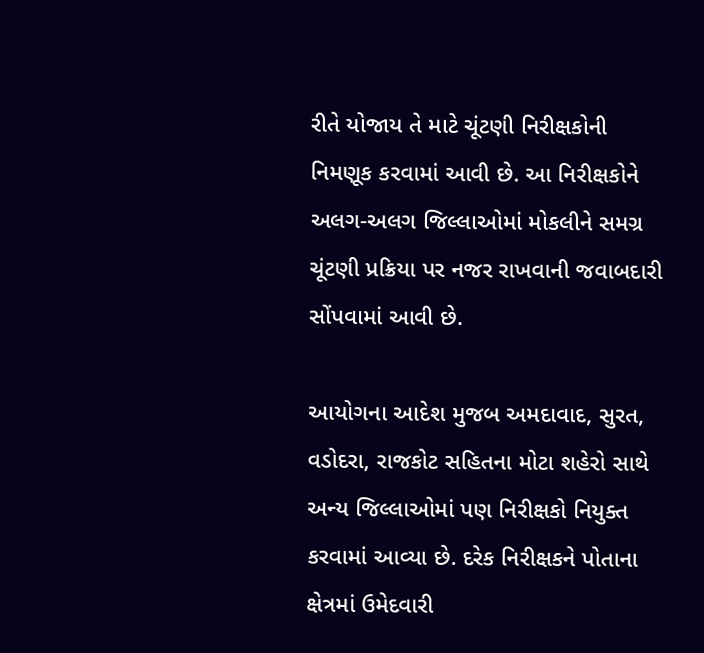રીતે યોજાય તે માટે ચૂંટણી નિરીક્ષકોની નિમણૂક કરવામાં આવી છે. આ નિરીક્ષકોને અલગ-અલગ જિલ્લાઓમાં મોકલીને સમગ્ર ચૂંટણી પ્રક્રિયા પર નજર રાખવાની જવાબદારી સોંપવામાં આવી છે.

આયોગના આદેશ મુજબ અમદાવાદ, સુરત, વડોદરા, રાજકોટ સહિતના મોટા શહેરો સાથે અન્ય જિલ્લાઓમાં પણ નિરીક્ષકો નિયુક્ત કરવામાં આવ્યા છે. દરેક નિરીક્ષકને પોતાના ક્ષેત્રમાં ઉમેદવારી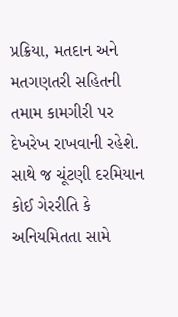પ્રક્રિયા, મતદાન અને મતગણતરી સહિતની તમામ કામગીરી પર દેખરેખ રાખવાની રહેશે. સાથે જ ચૂંટણી દરમિયાન કોઈ ગેરરીતિ કે અનિયમિતતા સામે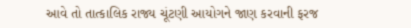આવે તો તાત્કાલિક રાજ્ય ચૂંટણી આયોગને જાણ કરવાની ફરજ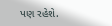પણ રહેશે.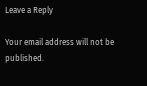Leave a Reply

Your email address will not be published.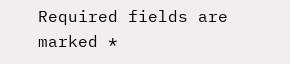Required fields are marked *